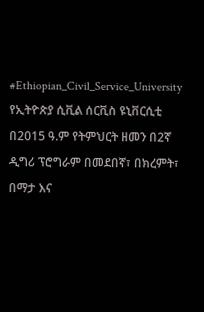#Ethiopian_Civil_Service_University
የኢትዮጵያ ሲቪል ሰርቪስ ዩኒቨርሲቲ በ2015 ዓ.ም የትምህርት ዘመን በ2ኛ ዲግሪ ፕሮግራም በመደበኛ፣ በክረምት፣ በማታ እና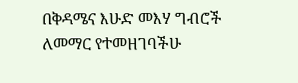በቅዳሜና እሁድ መእሃ ግብሮች ለመማር የተመዘገባችሁ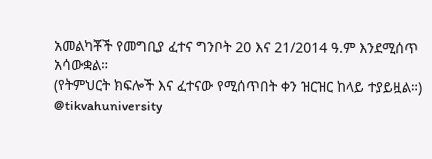አመልካቾች የመግቢያ ፈተና ግንቦት 20 እና 21/2014 ዓ.ም እንደሚሰጥ አሳውቋል።
(የትምህርት ክፍሎች እና ፈተናው የሚሰጥበት ቀን ዝርዝር ከላይ ተያይዟል።)
@tikvahuniversity